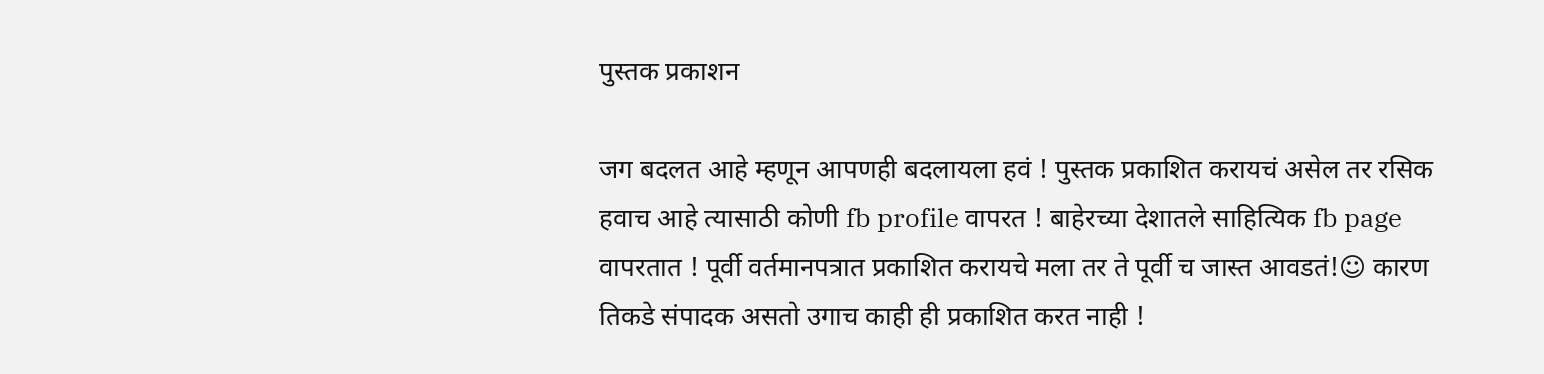पुस्तक प्रकाशन

जग बदलत आहे म्हणून आपणही बदलायला हवं ! पुस्तक प्रकाशित करायचं असेल तर रसिक हवाच आहे त्यासाठी कोणी fb profile वापरत ! बाहेरच्या देशातले साहित्यिक fb page वापरतात ! पूर्वी वर्तमानपत्रात प्रकाशित करायचे मला तर ते पूर्वी च जास्त आवडतं!☺ कारण तिकडे संपादक असतो उगाच काही ही प्रकाशित करत नाही !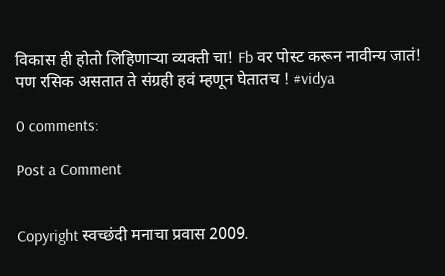विकास ही होतो लिहिणाऱ्या व्यक्ती चा! Fb वर पोस्ट करून नावीन्य जातं! पण रसिक असतात ते संग्रही हवं म्हणून घेतातच ! #vidya

0 comments:

Post a Comment


Copyright स्वच्छंदी मनाचा प्रवास 2009.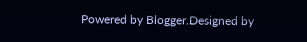Powered by Blogger.Designed by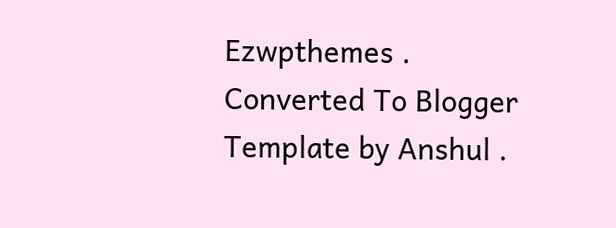Ezwpthemes .
Converted To Blogger Template by Anshul .